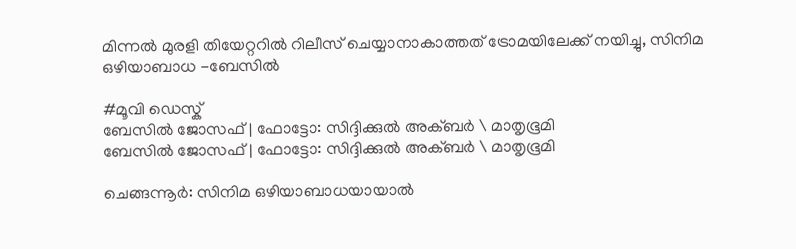മിന്നൽ മുരളി തിയേറ്ററിൽ റിലീസ് ചെയ്യാനാകാത്തത് ട്രോമയിലേക്ക് നയിച്ചു, സിനിമ ഒഴിയാബാധ -ബേസിൽ

#മൂവി ഡെസ്ക്
ബേസിൽ ജോസഫ് | ഫോട്ടോ: സിദ്ദിക്കുൽ അക്ബർ \ മാതൃഭൂമി
ബേസിൽ ജോസഫ് | ഫോട്ടോ: സിദ്ദിക്കുൽ അക്ബർ \ മാതൃഭൂമി

ചെങ്ങന്നൂർ: സിനിമ ഒഴിയാബാധയായാൽ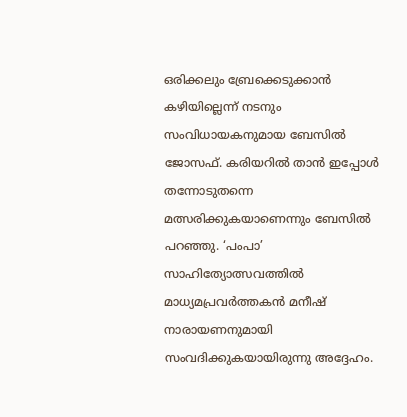ഒരിക്കലും ബ്രേക്കെടുക്കാൻ കഴിയില്ലെന്ന് നടനും സംവിധായകനുമായ ബേസിൽ ജോസഫ്. കരിയറിൽ താൻ ഇപ്പോൾ തന്നോടുതന്നെ മത്സരിക്കുകയാണെന്നും ബേസിൽ പറഞ്ഞു. ‘പംപാ’ സാഹിത്യോത്സവത്തിൽ മാധ്യമപ്രവർത്തകൻ മനീഷ് നാരായണനുമായി സംവദിക്കുകയായിരുന്നു അദ്ദേഹം.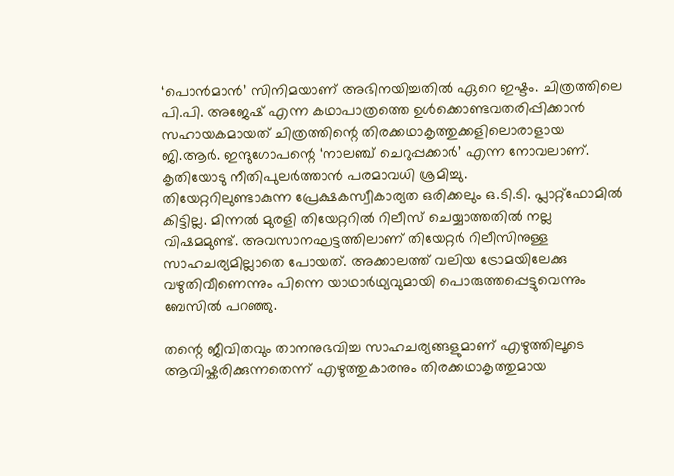‘പൊൻമാൻ’ സിനിമയാണ് അഭിനയിച്ചതിൽ ഏറെ ഇഷ്ടം. ചിത്രത്തിലെ പി.പി. അജേഷ് എന്ന കഥാപാത്രത്തെ ഉൾക്കൊണ്ടവതരിപ്പിക്കാൻ സഹായകമായത് ചിത്രത്തിന്റെ തിരക്കഥാകൃത്തുക്കളിലൊരാളായ ജി.ആർ. ഇന്ദുഗോപന്റെ ‘നാലഞ്ച് ചെറുപ്പക്കാർ’ എന്ന നോവലാണ്. കൃതിയോടു നീതിപുലർത്താൻ പരമാവധി ശ്രമിച്ചു.
തിയേറ്ററിലുണ്ടാകുന്ന പ്രേക്ഷകസ്വീകാര്യത ഒരിക്കലും ഒ.ടി.ടി. പ്ലാറ്റ്‌ഫോമിൽ കിട്ടില്ല. മിന്നൽ മുരളി തിയേറ്ററിൽ റിലീസ് ചെയ്യാത്തതിൽ നല്ല വിഷമമുണ്ട്. അവസാനഘട്ടത്തിലാണ് തിയേറ്റർ റിലീസിനുള്ള സാഹചര്യമില്ലാതെ പോയത്. അക്കാലത്ത് വലിയ ട്രോമയിലേക്കു വഴുതിവീണെന്നും പിന്നെ യാഥാർഥ്യവുമായി പൊരുത്തപ്പെട്ടുവെന്നും ബേസിൽ പറഞ്ഞു.

തന്റെ ജീവിതവും താനനുഭവിച്ച സാഹചര്യങ്ങളുമാണ് എഴുത്തിലൂടെ ആവിഷ്കരിക്കുന്നതെന്ന് എഴുത്തുകാരനും തിരക്കഥാകൃത്തുമായ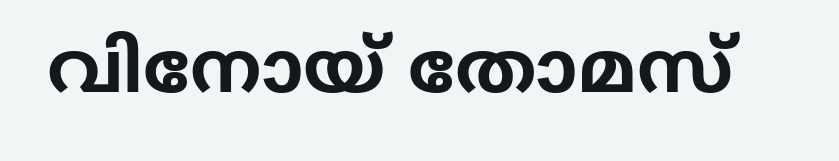വിനോയ് തോമസ്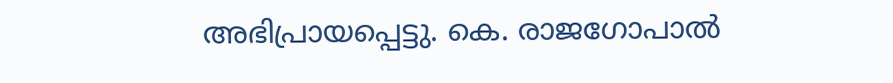അഭിപ്രായപ്പെട്ടു. കെ. രാജഗോപാൽ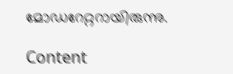മോഡറേറ്ററായിരുന്നു.

Content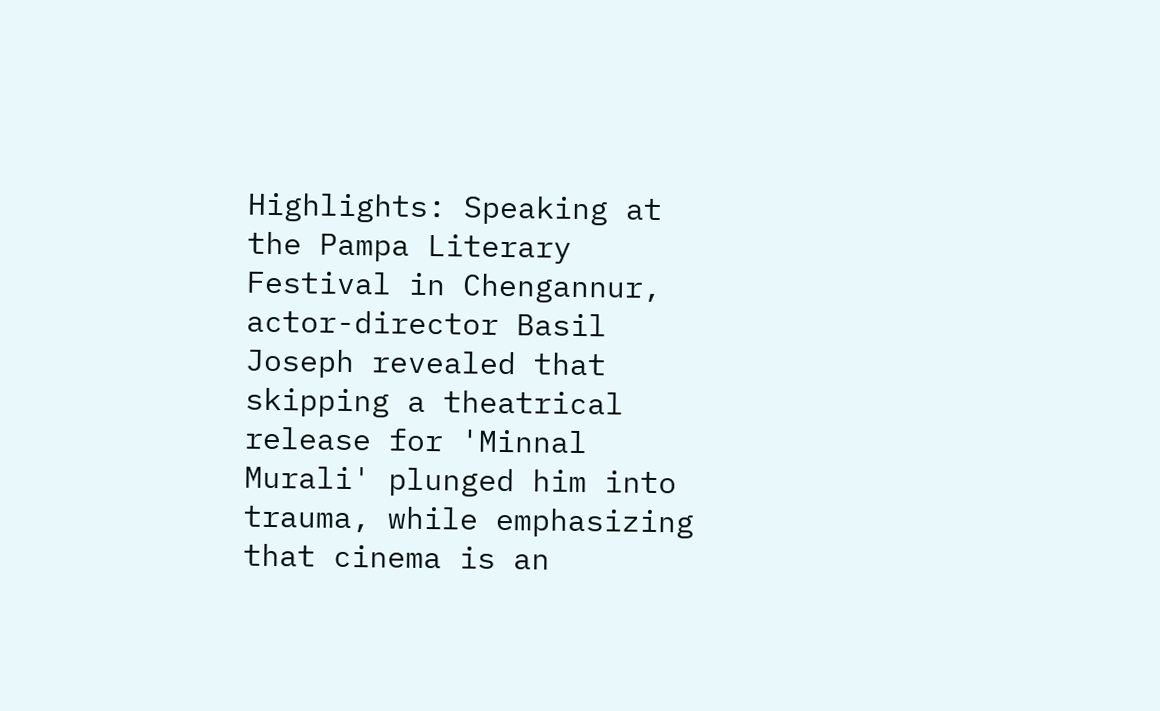Highlights: Speaking at the Pampa Literary Festival in Chengannur, actor-director Basil Joseph revealed that skipping a theatrical release for 'Minnal Murali' plunged him into trauma, while emphasizing that cinema is an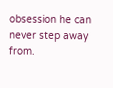obsession he can never step away from.